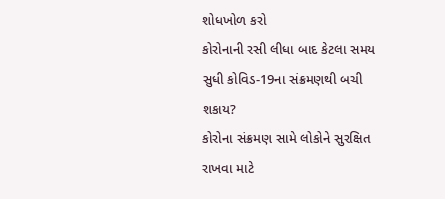શોધખોળ કરો
કોરોનાની રસી લીધા બાદ કેટલા સમય સુધી કોવિડ-19ના સંક્રમણથી બચી શકાય?
કોરોના સંક્રમણ સામે લોકોને સુરક્ષિત રાખવા માટે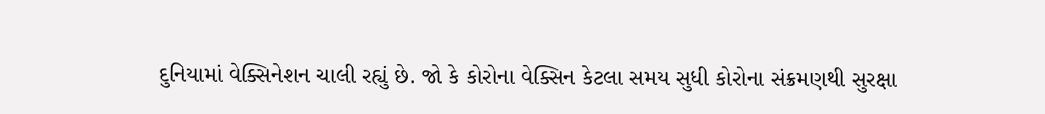દુનિયામાં વેક્સિનેશન ચાલી રહ્યું છે. જો કે કોરોના વેક્સિન કેટલા સમય સુધી કોરોના સંક્રમણથી સુરક્ષા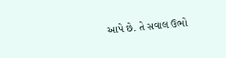આપે છે. તે સવાલ ઉભો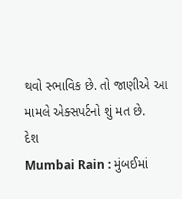થવો સ્ભાવિક છે. તો જાણીએ આ મામલે એક્સપર્ટનો શું મત છે.
દેશ
Mumbai Rain : મુંબઈમાં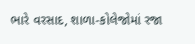ભારે વરસાદ, શાળા-કોલેજોમાં રજા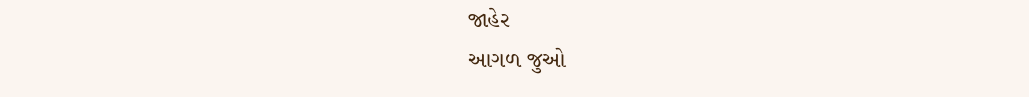જાહેર
આગળ જુઓ